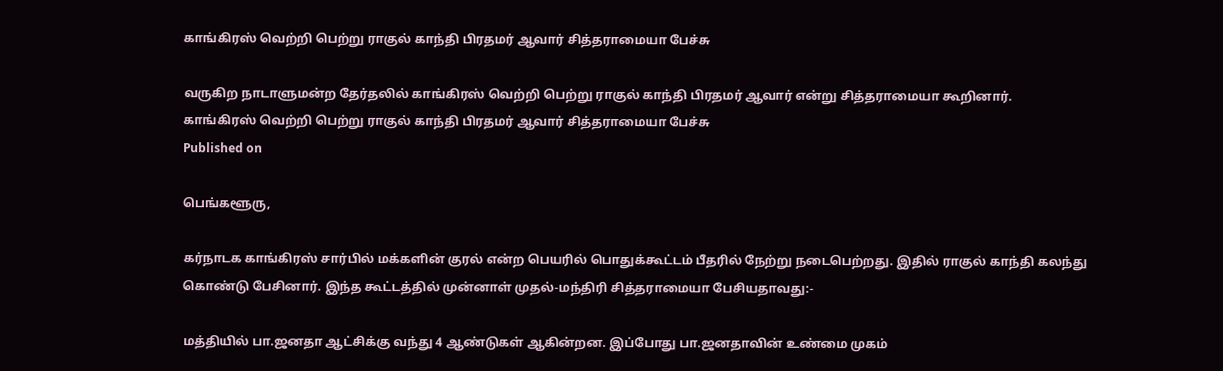காங்கிரஸ் வெற்றி பெற்று ராகுல் காந்தி பிரதமர் ஆவார் சித்தராமையா பேச்சு

வருகிற நாடாளுமன்ற தேர்தலில் காங்கிரஸ் வெற்றி பெற்று ராகுல் காந்தி பிரதமர் ஆவார் என்று சித்தராமையா கூறினார்.
காங்கிரஸ் வெற்றி பெற்று ராகுல் காந்தி பிரதமர் ஆவார் சித்தராமையா பேச்சு
Published on

பெங்களூரு,

கர்நாடக காங்கிரஸ் சார்பில் மக்களின் குரல் என்ற பெயரில் பொதுக்கூட்டம் பீதரில் நேற்று நடைபெற்றது. இதில் ராகுல் காந்தி கலந்து கொண்டு பேசினார். இந்த கூட்டத்தில் முன்னாள் முதல்-மந்திரி சித்தராமையா பேசியதாவது:-

மத்தியில் பா.ஜனதா ஆட்சிக்கு வந்து 4 ஆண்டுகள் ஆகின்றன. இப்போது பா.ஜனதாவின் உண்மை முகம்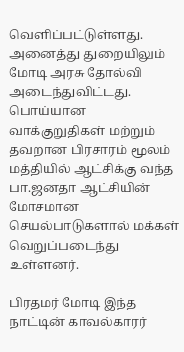வெளிப்பட்டுள்ளது. அனைத்து துறையிலும் மோடி அரசு தோல்வி அடைந்துவிட்டது. பொய்யான வாக்குறுதிகள் மற்றும் தவறான பிரசாரம் மூலம் மத்தியில் ஆட்சிக்கு வந்த பா.ஜனதா ஆட்சியின் மோசமான செயல்பாடுகளால் மக்கள் வெறுப்படைந்து உள்ளனர்.

பிரதமர் மோடி இந்த நாட்டின் காவல்காரர்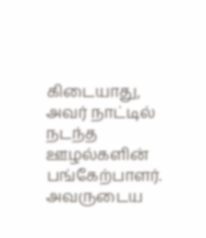கிடையாது, அவர் நாட்டில் நடந்த ஊழல்களின் பங்கேற்பாளர். அவருடைய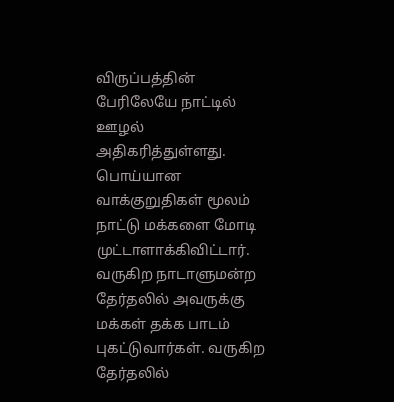விருப்பத்தின் பேரிலேயே நாட்டில் ஊழல் அதிகரித்துள்ளது. பொய்யான வாக்குறுதிகள் மூலம் நாட்டு மக்களை மோடி முட்டாளாக்கிவிட்டார். வருகிற நாடாளுமன்ற தேர்தலில் அவருக்கு மக்கள் தக்க பாடம் புகட்டுவார்கள். வருகிற தேர்தலில்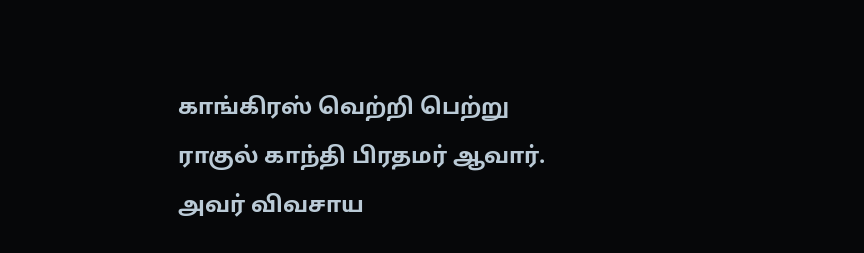காங்கிரஸ் வெற்றி பெற்று ராகுல் காந்தி பிரதமர் ஆவார். அவர் விவசாய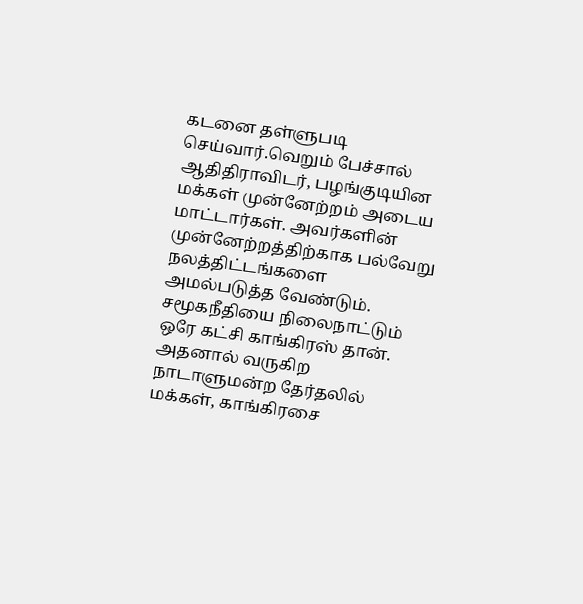கடனை தள்ளுபடி செய்வார்.வெறும் பேச்சால் ஆதிதிராவிடர், பழங்குடியின மக்கள் முன்னேற்றம் அடைய மாட்டார்கள். அவர்களின் முன்னேற்றத்திற்காக பல்வேறு நலத்திட்டங்களை அமல்படுத்த வேண்டும். சமூகநீதியை நிலைநாட்டும் ஒரே கட்சி காங்கிரஸ் தான். அதனால் வருகிற நாடாளுமன்ற தேர்தலில் மக்கள், காங்கிரசை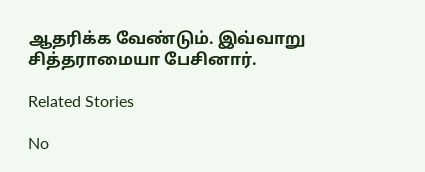ஆதரிக்க வேண்டும். இவ்வாறு சித்தராமையா பேசினார்.

Related Stories

No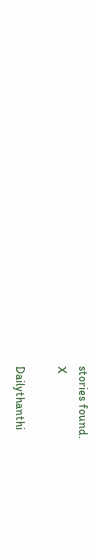stories found.
X

Dailythanthi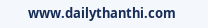www.dailythanthi.com